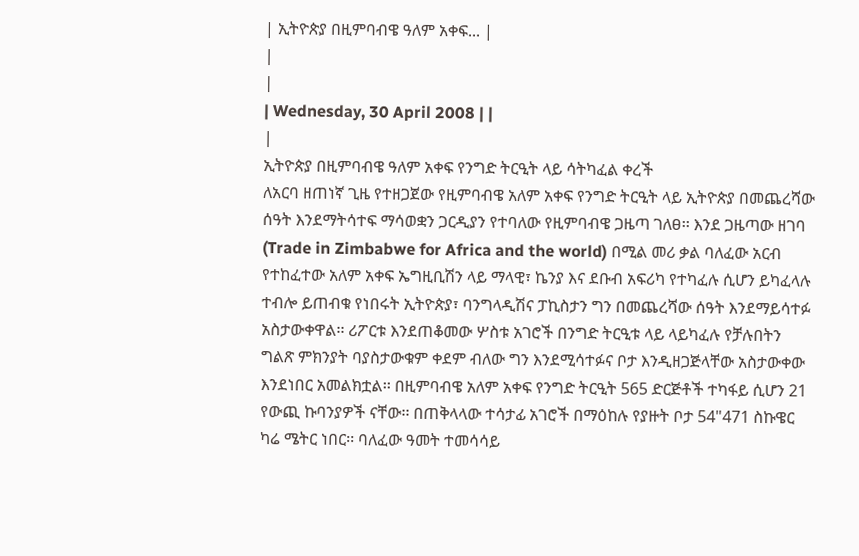| ኢትዮጵያ በዚምባብዌ ዓለም አቀፍ... |
|
|
| Wednesday, 30 April 2008 | |
|
ኢትዮጵያ በዚምባብዌ ዓለም አቀፍ የንግድ ትርዒት ላይ ሳትካፈል ቀረች
ለአርባ ዘጠነኛ ጊዜ የተዘጋጀው የዚምባብዌ አለም አቀፍ የንግድ ትርዒት ላይ ኢትዮጵያ በመጨረሻው ሰዓት እንደማትሳተፍ ማሳወቋን ጋርዲያን የተባለው የዚምባብዌ ጋዜጣ ገለፀ፡፡ እንደ ጋዜጣው ዘገባ (Trade in Zimbabwe for Africa and the world) በሚል መሪ ቃል ባለፈው አርብ የተከፈተው አለም አቀፍ ኤግዚቢሽን ላይ ማላዊ፣ ኬንያ እና ደቡብ አፍሪካ የተካፈሉ ሲሆን ይካፈላሉ ተብሎ ይጠብቁ የነበሩት ኢትዮጵያ፣ ባንግላዲሽና ፓኪስታን ግን በመጨረሻው ሰዓት እንደማይሳተፉ አስታውቀዋል፡፡ ሪፖርቱ እንደጠቆመው ሦስቱ አገሮች በንግድ ትርዒቱ ላይ ላይካፈሉ የቻሉበትን ግልጽ ምክንያት ባያስታውቁም ቀደም ብለው ግን እንደሚሳተፉና ቦታ እንዲዘጋጅላቸው አስታውቀው እንደነበር አመልክቷል፡፡ በዚምባብዌ አለም አቀፍ የንግድ ትርዒት 565 ድርጅቶች ተካፋይ ሲሆን 21 የውጪ ኩባንያዎች ናቸው፡፡ በጠቅላላው ተሳታፊ አገሮች በማዕከሉ የያዙት ቦታ 54"471 ስኩዌር ካሬ ሜትር ነበር፡፡ ባለፈው ዓመት ተመሳሳይ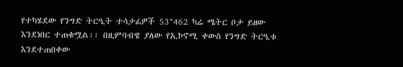የተካሄደው የንግድ ትርዒት ተሳታፊዎች 53"462 ካሬ ሜትር ቦታ ይዘው እንደነበር ተጠቁሟል፡፡ በዚምባብዌ ያለው የኢኮኖሚ ቀውስ የንግድ ትርዒቱ እንደተጠበቀው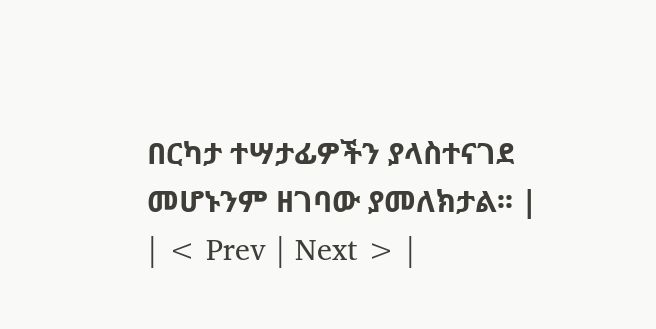በርካታ ተሣታፊዎችን ያላስተናገደ መሆኑንም ዘገባው ያመለክታል፡፡ |
| < Prev | Next > |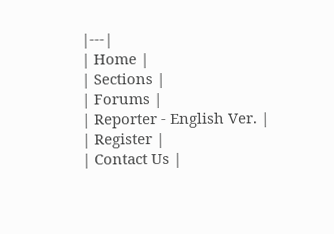|---|
| Home |
| Sections |
| Forums |
| Reporter - English Ver. |
| Register |
| Contact Us |